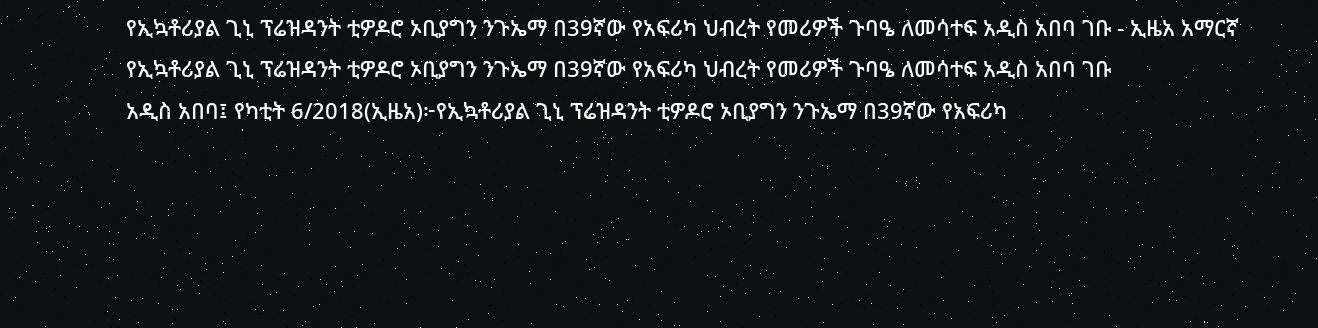የኢኳቶሪያል ጊኒ ፕሬዝዳንት ቲዎዶሮ ኦቢያግን ንጉኤማ በ39ኛው የአፍሪካ ህብረት የመሪዎች ጉባዔ ለመሳተፍ አዲስ አበባ ገቡ - ኢዜአ አማርኛ
የኢኳቶሪያል ጊኒ ፕሬዝዳንት ቲዎዶሮ ኦቢያግን ንጉኤማ በ39ኛው የአፍሪካ ህብረት የመሪዎች ጉባዔ ለመሳተፍ አዲስ አበባ ገቡ
አዲስ አበባ፤ የካቲት 6/2018(ኢዜአ)፦የኢኳቶሪያል ጊኒ ፕሬዝዳንት ቲዎዶሮ ኦቢያግን ንጉኤማ በ39ኛው የአፍሪካ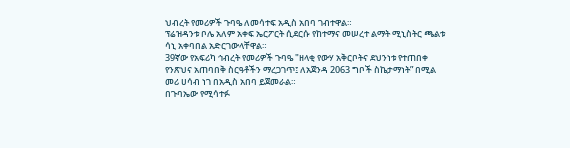ህብረት የመሪዎች ጉባዔ ለመሳተፍ አዲስ አበባ ገብተዋል።
ፕሬዝዳንቱ ቦሌ አለም አቀፍ ኤርፖርት ሲደርሱ የከተማና መሠረተ ልማት ሚኒስትር ጫልቱ ሳኒ አቀባበል አድርገውላቸዋል።
39ኛው የአፍሪካ ኅብረት የመሪዎች ጉባዔ "ዘላቂ የውሃ አቅርቦትና ደህንነቱ የተጠበቀ የንጽህና አጠባበቅ ስርዓቶችን ማረጋገጥ፤ ለአጀንዳ 2063 ግቦች ስኬታማነት” በሚል መሪ ሀሳብ ነገ በአዲስ አበባ ይጀመራል።
በጉባኤው የሚሳተፉ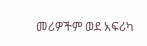መሪዎችም ወደ አፍሪካ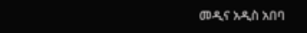መዲና አዲስ አበባ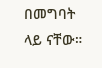በመግባት ላይ ናቸው።